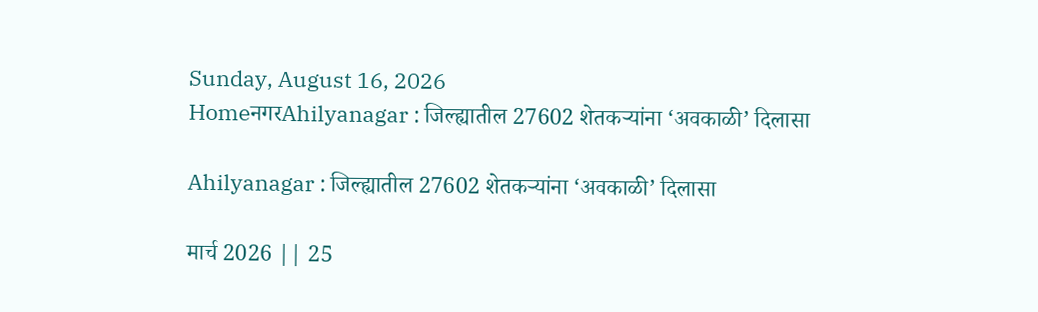Sunday, August 16, 2026
HomeनगरAhilyanagar : जिल्ह्यातील 27602 शेतकर्‍यांना ‘अवकाळी’ दिलासा

Ahilyanagar : जिल्ह्यातील 27602 शेतकर्‍यांना ‘अवकाळी’ दिलासा

मार्च 2026 || 25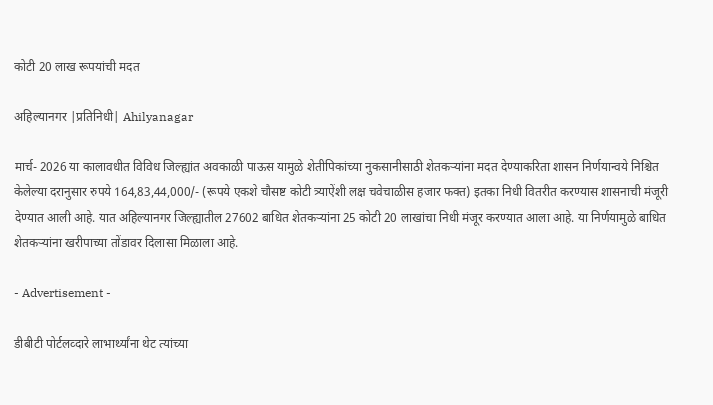कोटी 20 लाख रूपयांची मदत

अहिल्यानगर |प्रतिनिधी| Ahilyanagar

मार्च- 2026 या कालावधीत विविध जिल्ह्यांत अवकाळी पाऊस यामुळे शेतीपिकांच्या नुकसानीसाठी शेतकर्‍यांना मदत देण्याकरिता शासन निर्णयान्वये निश्चित केलेल्या दरानुसार रुपये 164,83,44,000/- (रूपये एकशे चौसष्ट कोटी त्र्याऐंशी लक्ष चवेचाळीस हजार फक्त) इतका निधी वितरीत करण्यास शासनाची मंजूरी देण्यात आली आहे. यात अहिल्यानगर जिल्ह्यातील 27602 बाधित शेतकर्‍यांना 25 कोटी 20 लाखांचा निधी मंजूर करण्यात आला आहे. या निर्णयामुळे बाधित शेतकर्‍यांना खरीपाच्या तोंडावर दिलासा मिळाला आहे.

- Advertisement -

डीबीटी पोर्टलव्दारे लाभार्थ्यांना थेट त्यांच्या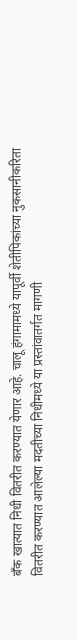बँक खात्यात निधी वितरीत करण्यात येणार आहे. चालू हंगामामध्ये यापूर्वी शेतीपिकांच्या नुकसानीकरिता वितरीत करण्यात आलेल्या मदतीच्या निधीमध्ये या प्रस्तांवातर्गत मागणी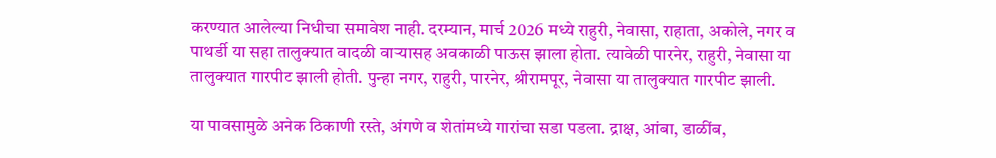करण्यात आलेल्या निधीचा समावेश नाही. दरम्यान, मार्च 2026 मध्ये राहुरी, नेवासा, राहाता, अकोले, नगर व पाथर्डी या सहा तालुक्यात वादळी वार्‍यासह अवकाळी पाऊस झाला होता. त्यावेळी पारनेर, राहुरी, नेवासा या तालुक्यात गारपीट झाली होती. पुन्हा नगर, राहुरी, पारनेर, श्रीरामपूर, नेवासा या तालुक्यात गारपीट झाली.

या पावसामुळे अनेक ठिकाणी रस्ते, अंगणे व शेतांमध्ये गारांचा सडा पडला. द्राक्ष, आंबा, डाळींब,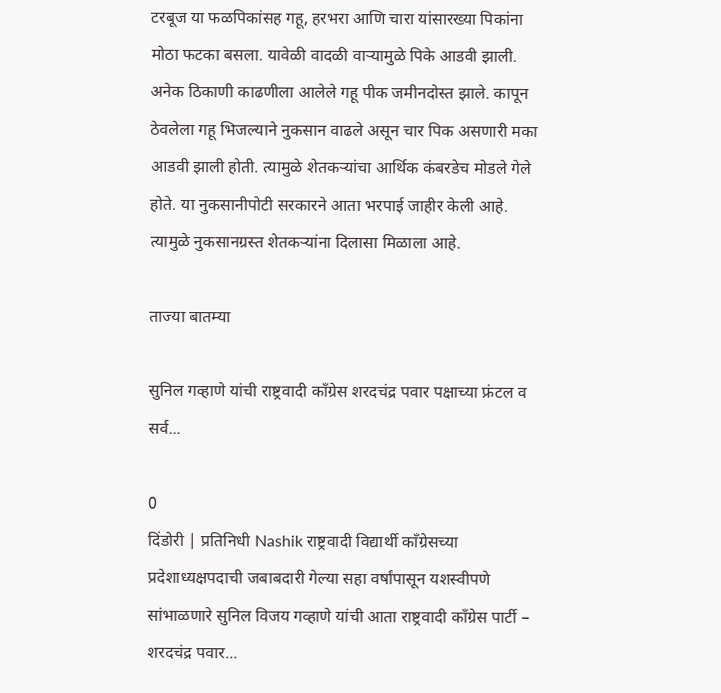टरबूज या फळपिकांसह गहू, हरभरा आणि चारा यांसारख्या पिकांना मोठा फटका बसला. यावेळी वादळी वार्‍यामुळे पिके आडवी झाली. अनेक ठिकाणी काढणीला आलेले गहू पीक जमीनदोस्त झाले. कापून ठेवलेला गहू भिजल्याने नुकसान वाढले असून चार पिक असणारी मका आडवी झाली होती. त्यामुळे शेतकर्‍यांचा आर्थिक कंबरडेच मोडले गेले होते. या नुकसानीपोटी सरकारने आता भरपाई जाहीर केली आहे. त्यामुळे नुकसानग्रस्त शेतकर्‍यांना दिलासा मिळाला आहे.

ताज्या बातम्या

सुनिल गव्हाणे यांची राष्ट्रवादी काँग्रेस शरदचंद्र पवार पक्षाच्या फ्रंटल व सर्व...

0
दिंडोरी | प्रतिनिधी Nashik राष्ट्रवादी विद्यार्थी काँग्रेसच्या प्रदेशाध्यक्षपदाची जबाबदारी गेल्या सहा वर्षांपासून यशस्वीपणे सांभाळणारे सुनिल विजय गव्हाणे यांची आता राष्ट्रवादी काँग्रेस पार्टी – शरदचंद्र पवार...